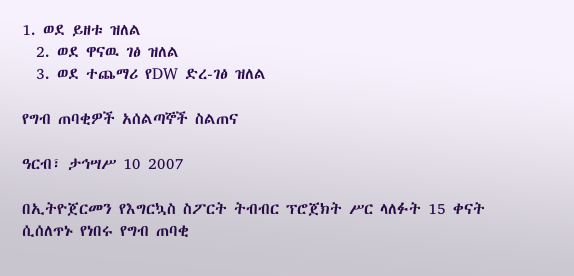1. ወደ ይዘቱ ዝለል
  2. ወደ ዋናዉ ገፅ ዝለል
  3. ወደ ተጨማሪ የDW ድረ-ገፅ ዝለል

የግብ ጠባቂዎች አሰልጣኞች ስልጠና

ዓርብ፣ ታኅሣሥ 10 2007

በኢትዮጀርመን የእግርኳስ ስፖርት ትብብር ፕሮጀክት ሥር ላለፉት 15 ቀናት ሲሰለጥኑ የነበሩ የግብ ጠባቂ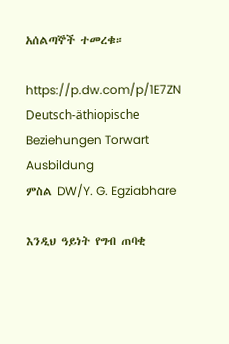አሰልጣኞች ተመረቁ።

https://p.dw.com/p/1E7ZN
Deutsch-äthiopische Beziehungen Torwart Ausbildung
ምስል DW/Y. G. Egziabhare

እንዲህ ዓይነት የግብ ጠባቂ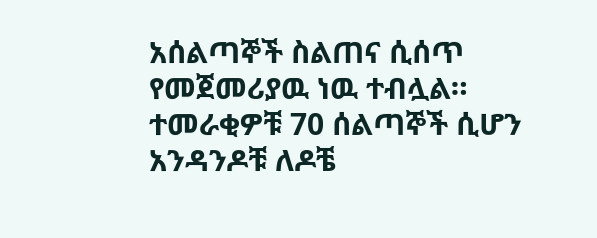አሰልጣኞች ስልጠና ሲሰጥ የመጀመሪያዉ ነዉ ተብሏል። ተመራቂዎቹ 70 ሰልጣኞች ሲሆን አንዳንዶቹ ለዶቼ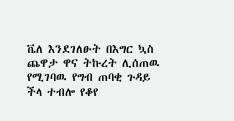ቬለ እንደገለፁት በእግር ኳስ ጨዋታ ዋና ትኩረት ሊሰጠዉ የሚገባዉ የግብ ጠባቂ ጉዳይ ችላ ተብሎ የቆየ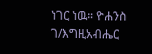ነገር ነዉ። ዮሐንስ ገ/እግዚአብሔር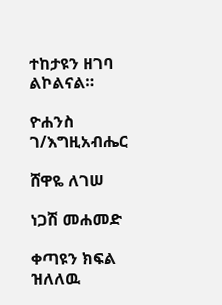ተከታዩን ዘገባ ልኮልናል።

ዮሐንስ ገ/እግዚአብሔር

ሸዋዬ ለገሠ

ነጋሽ መሐመድ

ቀጣዩን ክፍል ዝለለዉ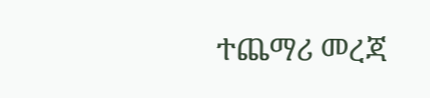ተጨማሪ መረጃ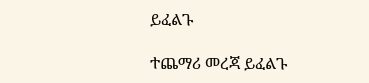ይፈልጉ

ተጨማሪ መረጃ ይፈልጉ